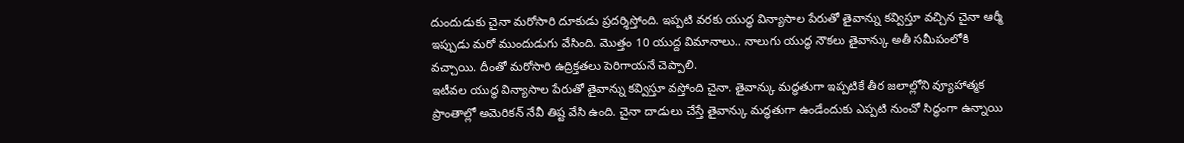దుందుడుకు చైనా మరోసారి దూకుడు ప్రదర్శిస్తోంది. ఇప్పటి వరకు యుద్ధ విన్యాసాల పేరుతో తైవాన్ను కవ్విస్తూ వచ్చిన చైనా ఆర్మీ ఇప్పుడు మరో ముందుడుగు వేసింది. మొత్తం 10 యుద్ద విమానాలు.. నాలుగు యుద్ధ నౌకలు తైవాన్కు అతీ సమీపంలోకి వచ్చాయి. దీంతో మరోసారి ఉద్రిక్తతలు పెరిగాయనే చెప్పాలి.
ఇటీవల యుద్ధ విన్యాసాల పేరుతో తైవాన్ను కవ్విస్తూ వస్తోంది చైనా. తైవాన్కు మద్ధతుగా ఇప్పటికే తీర జలాల్లోని వ్యూహాత్మక ప్రాంతాల్లో అమెరికన్ నేవీ తిష్ట వేసి ఉంది. చైనా దాడులు చేస్తే తైవాన్కు మద్ధతుగా ఉండేందుకు ఎప్పటి నుంచో సిద్ధంగా ఉన్నాయి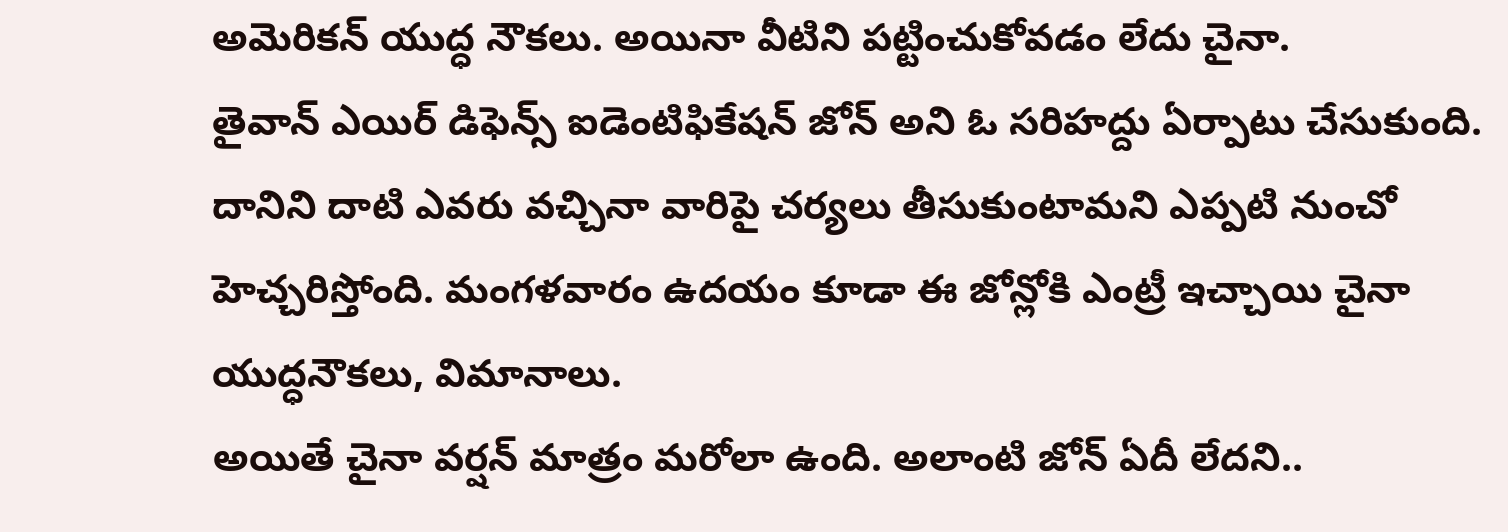అమెరికన్ యుద్ధ నౌకలు. అయినా వీటిని పట్టించుకోవడం లేదు చైనా.
తైవాన్ ఎయిర్ డిఫెన్స్ ఐడెంటిఫికేషన్ జోన్ అని ఓ సరిహద్దు ఏర్పాటు చేసుకుంది. దానిని దాటి ఎవరు వచ్చినా వారిపై చర్యలు తీసుకుంటామని ఎప్పటి నుంచో హెచ్చరిస్తోంది. మంగళవారం ఉదయం కూడా ఈ జోన్లోకి ఎంట్రీ ఇచ్చాయి చైనా యుద్ధనౌకలు, విమానాలు.
అయితే చైనా వర్షన్ మాత్రం మరోలా ఉంది. అలాంటి జోన్ ఏదీ లేదని..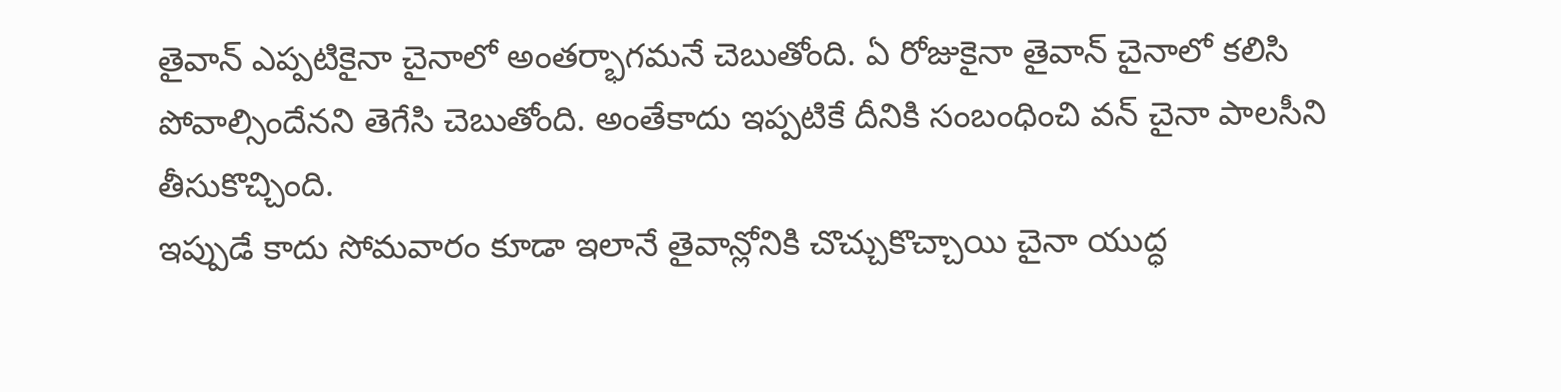తైవాన్ ఎప్పటికైనా చైనాలో అంతర్భాగమనే చెబుతోంది. ఏ రోజుకైనా తైవాన్ చైనాలో కలిసి పోవాల్సిందేనని తెగేసి చెబుతోంది. అంతేకాదు ఇప్పటికే దీనికి సంబంధించి వన్ చైనా పాలసీని తీసుకొచ్చింది.
ఇప్పుడే కాదు సోమవారం కూడా ఇలానే తైవాన్లోనికి చొచ్చుకొచ్చాయి చైనా యుద్ధ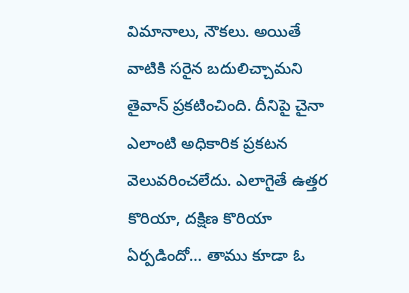విమానాలు, నౌకలు. అయితే వాటికి సరైన బదులిచ్చామని తైవాన్ ప్రకటించింది. దీనిపై చైనా ఎలాంటి అధికారిక ప్రకటన వెలువరించలేదు. ఎలాగైతే ఉత్తర కొరియా, దక్షిణ కొరియా ఏర్పడిందో… తాము కూడా ఓ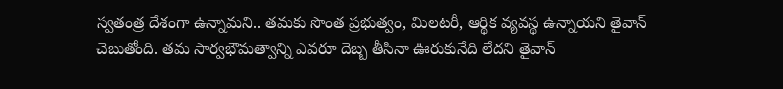స్వతంత్ర దేశంగా ఉన్నామని.. తమకు సొంత ప్రభుత్వం, మిలటరీ, ఆర్థిక వ్యవస్థ ఉన్నాయని తైవాన్ చెబుతోంది. తమ సార్వభౌమత్వాన్ని ఎవరూ దెబ్బ తీసినా ఊరుకునేది లేదని తైవాన్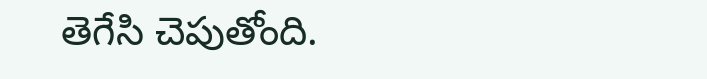తెగేసి చెపుతోంది.